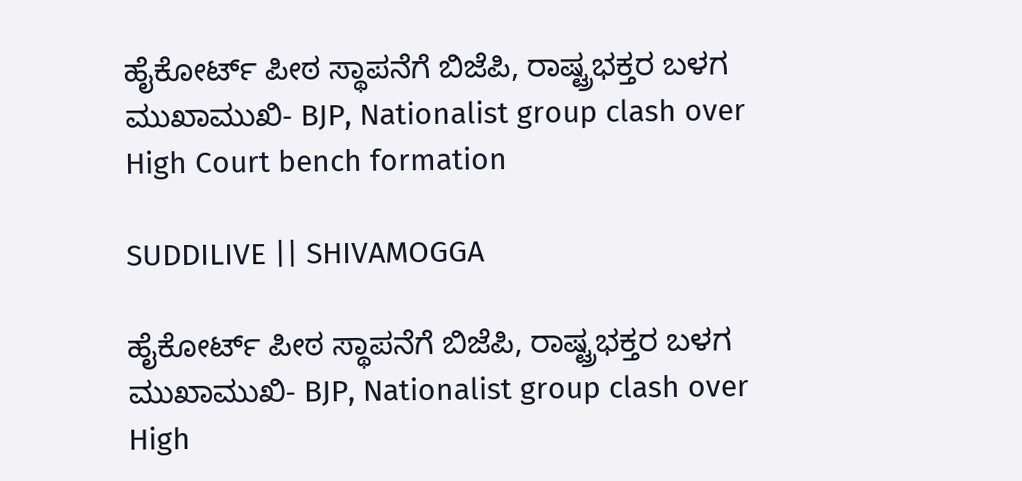ಹೈಕೋರ್ಟ್ ಪೀಠ ಸ್ಥಾಪನೆಗೆ ಬಿಜೆಪಿ, ರಾಷ್ಟ್ರಭಕ್ತರ ಬಳಗ ಮುಖಾಮುಖಿ- BJP, Nationalist group clash over High Court bench formation

SUDDILIVE || SHIVAMOGGA

ಹೈಕೋರ್ಟ್ ಪೀಠ ಸ್ಥಾಪನೆಗೆ ಬಿಜೆಪಿ, ರಾಷ್ಟ್ರಭಕ್ತರ ಬಳಗ ಮುಖಾಮುಖಿ- BJP, Nationalist group clash over High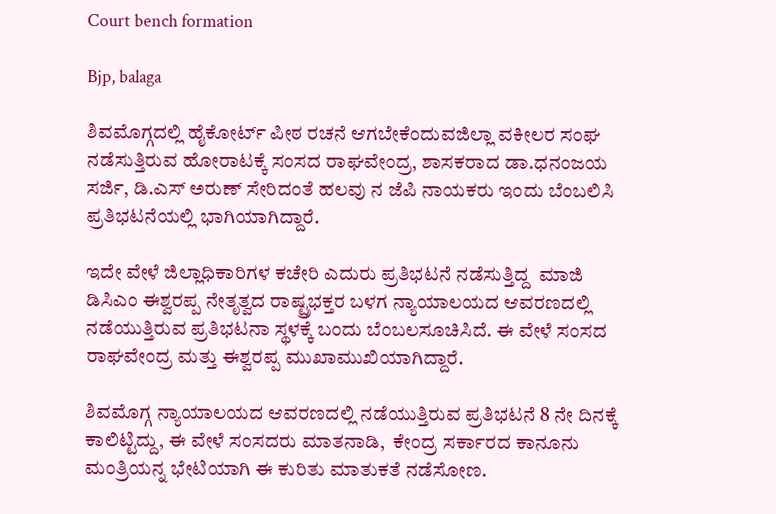Court bench formation

Bjp, balaga

ಶಿವಮೊಗ್ಗದಲ್ಲಿ ಹೈಕೋರ್ಟ್ ಪೀಠ ರಚನೆ ಆಗಬೇಕೆಂದುವಜಿಲ್ಲಾ ವಕೀಲರ ಸಂಘ ನಡೆಸುತ್ತಿರುವ ಹೋರಾಟಕ್ಕೆ ಸಂಸದ ರಾಘವೇಂದ್ರ, ಶಾಸಕರಾದ ಡಾ.ಧನಂಜಯ ಸರ್ಜಿ, ಡಿ.ಎಸ್ ಅರುಣ್ ಸೇರಿದಂತೆ ಹಲವು ನ ಜೆಪಿ ನಾಯಕರು ಇಂದು ಬೆಂಬಲಿಸಿ ಪ್ರತಿಭಟನೆಯಲ್ಲಿ ಭಾಗಿಯಾಗಿದ್ದಾರೆ.

ಇದೇ ವೇಳೆ ಜಿಲ್ಲಾಧಿಕಾರಿಗಳ ಕಚೇರಿ ಎದುರು ಪ್ರತಿಭಟನೆ ನಡೆಸುತ್ತಿದ್ದ  ಮಾಜಿ ಡಿಸಿಎಂ ಈಶ್ವರಪ್ಪ ನೇತೃತ್ವದ ರಾಷ್ಟ್ರಭಕ್ತರ ಬಳಗ ನ್ಯಾಯಾಲಯದ ಆವರಣದಲ್ಲಿ ನಡೆಯುತ್ತಿರುವ ಪ್ರತಿಭಟನಾ ಸ್ಥಳಕ್ಕೆ ಬಂದು ಬೆಂಬಲಸೂಚಿಸಿದೆ. ಈ ವೇಳೆ ಸಂಸದ ರಾಘವೇಂದ್ರ ಮತ್ತು ಈಶ್ವರಪ್ಪ ಮುಖಾಮುಖಿಯಾಗಿದ್ದಾರೆ.

ಶಿವಮೊಗ್ಗ ನ್ಯಾಯಾಲಯದ ಆವರಣದಲ್ಲಿ ನಡೆಯುತ್ತಿರುವ ಪ್ರತಿಭಟನೆ 8 ನೇ ದಿನಕ್ಕೆ ಕಾಲಿಟ್ಟಿದ್ದು, ಈ ವೇಳೆ ಸಂಸದರು ಮಾತನಾಡಿ,  ಕೇಂದ್ರ ಸರ್ಕಾರದ ಕಾನೂನು ಮಂತ್ರಿಯನ್ನ ಭೇಟಿಯಾಗಿ ಈ ಕುರಿತು ಮಾತುಕತೆ ನಡೆಸೋಣ.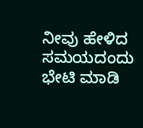ನೀವು ಹೇಳಿದ ಸಮಯದಂದು ಭೇಟಿ ಮಾಡಿ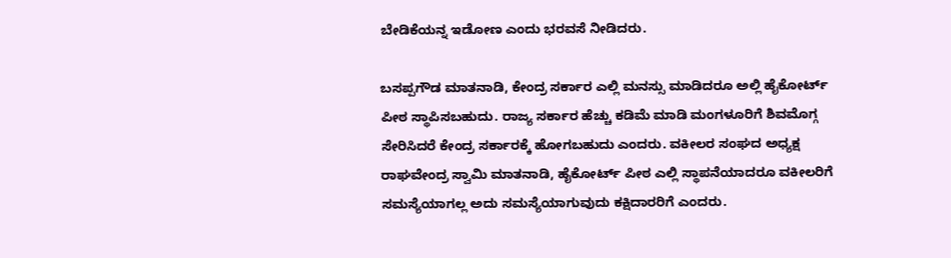ಬೇಡಿಕೆಯನ್ನ ಇಡೋಣ ಎಂದು ಭರವಸೆ ನೀಡಿದರು.

ಬಸಪ್ಪಗೌಡ ಮಾತನಾಡಿ, ಕೇಂದ್ರ ಸರ್ಕಾರ ಎಲ್ಲಿ ಮನಸ್ಸು ಮಾಡಿದರೂ ಅಲ್ಲಿ ಹೈಕೋರ್ಟ್ ಪೀಠ ಸ್ಥಾಪಿಸಬಹುದು. ರಾಜ್ಯ ಸರ್ಕಾರ ಹೆಚ್ಚು ಕಡಿಮೆ ಮಾಡಿ ಮಂಗಳೂರಿಗೆ ಶಿವಮೊಗ್ಗ ಸೇರಿಸಿದರೆ ಕೇಂದ್ರ ಸರ್ಕಾರಕ್ಕೆ ಹೋಗಬಹುದು ಎಂದರು. ವಕೀಲರ ಸಂಘದ ಅಧ್ಯಕ್ಷ ರಾಘವೇಂದ್ರ ಸ್ವಾಮಿ ಮಾತನಾಡಿ, ಹೈಕೋರ್ಟ್ ಪೀಠ ಎಲ್ಲಿ ಸ್ಥಾಪನೆಯಾದರೂ ವಕೀಲರಿಗೆ ಸಮಸ್ಯೆಯಾಗಲ್ಲ ಅದು ಸಮಸ್ಯೆಯಾಗುವುದು ಕಕ್ಷಿದಾರರಿಗೆ ಎಂದರು.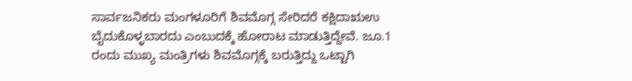ಸಾರ್ವಜನಿಕರು ಮಂಗಳೂರಿಗೆ ಶಿವಮೊಗ್ಗ ಸೇರಿದರೆ ಕಕ್ಷಿದಾಋಉ ಬೈದುಕೊಳ್ಳಬಾರದು ಎಂಬುದಕ್ಕೆ ಹೋರಾಟ ಮಾಡುತ್ತಿದ್ದೇವೆ. ಜೂ.1 ರಂದು ಮುಖ್ಯ ಮಂತ್ರಿಗಳು ಶಿವಮೊಗ್ಗಕ್ಕೆ ಬರುತ್ತಿದ್ದು ಒಟ್ಟಾಗಿ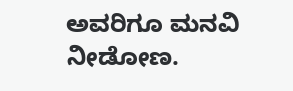ಅವರಿಗೂ ಮನವಿ ನೀಡೋಣ.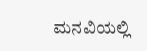ಮನವಿಯಲ್ಲಿ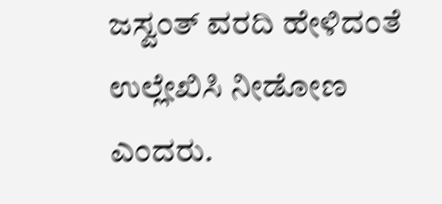ಜಸ್ವಂತ್ ವರದಿ ಹೇಳಿದಂತೆ ಉಲ್ಲೇಖಿಸಿ ನೀಡೋಣ ಎಂದರು.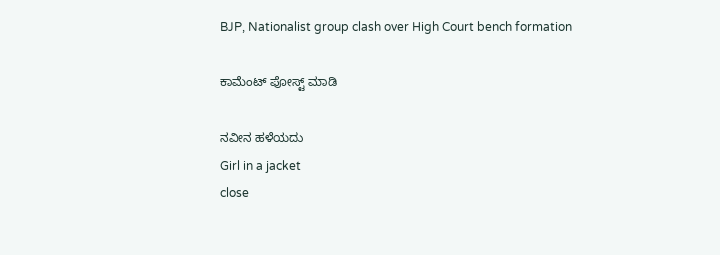BJP, Nationalist group clash over High Court bench formation

ಕಾಮೆಂಟ್‌‌ ಪೋಸ್ಟ್‌ ಮಾಡಿ

ನವೀನ ಹಳೆಯದು
Girl in a jacket
close